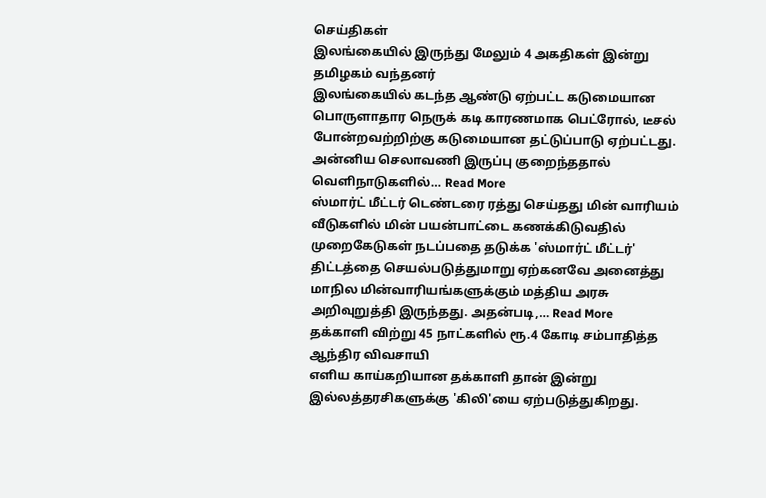செய்திகள்
இலங்கையில் இருந்து மேலும் 4 அகதிகள் இன்று தமிழகம் வந்தனர்
இலங்கையில் கடந்த ஆண்டு ஏற்பட்ட கடுமையான பொருளாதார நெருக் கடி காரணமாக பெட்ரோல், டீசல் போன்றவற்றிற்கு கடுமையான தட்டுப்பாடு ஏற்பட்டது. அன்னிய செலாவணி இருப்பு குறைந்ததால் வெளிநாடுகளில்… Read More
ஸ்மார்ட் மீட்டர் டெண்டரை ரத்து செய்தது மின் வாரியம்
வீடுகளில் மின் பயன்பாட்டை கணக்கிடுவதில் முறைகேடுகள் நடப்பதை தடுக்க 'ஸ்மார்ட் மீட்டர்' திட்டத்தை செயல்படுத்துமாறு ஏற்கனவே அனைத்து மாநில மின்வாரியங்களுக்கும் மத்திய அரசு அறிவுறுத்தி இருந்தது. அதன்படி,… Read More
தக்காளி விற்று 45 நாட்களில் ரூ.4 கோடி சம்பாதித்த ஆந்திர விவசாயி
எளிய காய்கறியான தக்காளி தான் இன்று இல்லத்தரசிகளுக்கு 'கிலி'யை ஏற்படுத்துகிறது.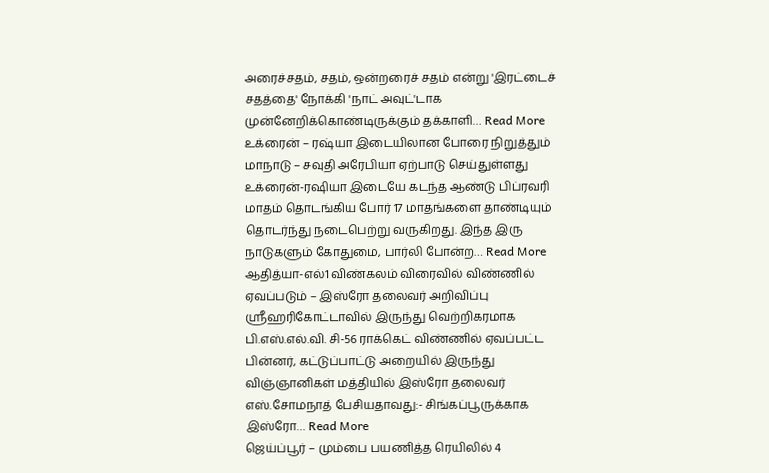அரைச்சதம், சதம், ஒன்றரைச் சதம் என்று 'இரட்டைச் சதத்தை' நோக்கி 'நாட் அவுட்'டாக முன்னேறிக்கொண்டிருக்கும் தக்காளி… Read More
உக்ரைன் – ரஷ்யா இடையிலான போரை நிறுத்தும் மாநாடு – சவுதி அரேபியா ஏற்பாடு செய்துள்ளது
உக்ரைன்-ரஷியா இடையே கடந்த ஆண்டு பிப்ரவரி மாதம் தொடங்கிய போர் 17 மாதங்களை தாண்டியும் தொடர்ந்து நடைபெற்று வருகிறது. இந்த இரு நாடுகளும் கோதுமை, பார்லி போன்ற… Read More
ஆதித்யா-எல்1 விண்கலம் விரைவில் விண்ணில் ஏவப்படும் – இஸ்ரோ தலைவர் அறிவிப்பு
ஸ்ரீஹரிகோட்டாவில் இருந்து வெற்றிகரமாக பி.எஸ்.எல்.வி. சி-56 ராக்கெட் விண்ணில் ஏவப்பட்ட பின்னர், கட்டுப்பாட்டு அறையில் இருந்து விஞ்ஞானிகள் மத்தியில் இஸ்ரோ தலைவர் எஸ்.சோமநாத் பேசியதாவது:- சிங்கப்பூருக்காக இஸ்ரோ… Read More
ஜெய்ப்பூர் – மும்பை பயணித்த ரெயிலில் 4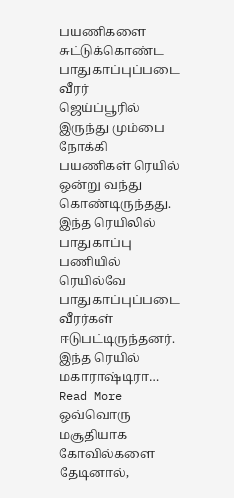பயணிகளை சுட்டுக்கொண்ட பாதுகாப்புப்படை வீரர்
ஜெய்ப்பூரில் இருந்து மும்பை நோக்கி பயணிகள் ரெயில் ஒன்று வந்து கொண்டிருந்தது. இந்த ரெயிலில் பாதுகாப்பு பணியில் ரெயில்வே பாதுகாப்புப்படை வீரர்கள் ஈடுபட்டிருந்தனர். இந்த ரெயில் மகாராஷ்டிரா… Read More
ஒவ்வொரு மசூதியாக கோவில்களை தேடினால்,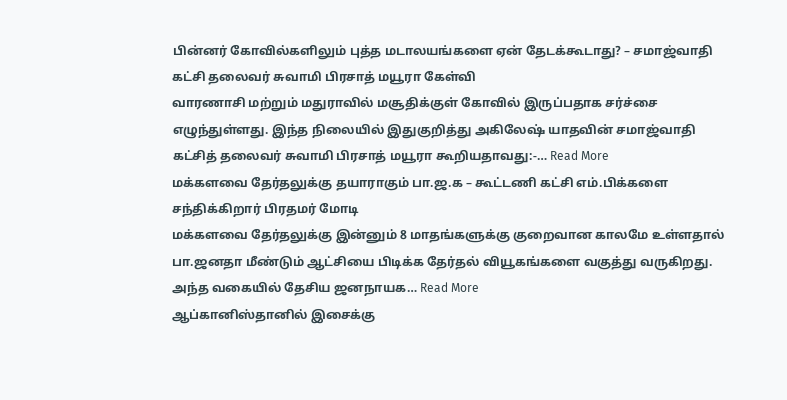பின்னர் கோவில்களிலும் புத்த மடாலயங்களை ஏன் தேடக்கூடாது? – சமாஜ்வாதி கட்சி தலைவர் சுவாமி பிரசாத் மயூரா கேள்வி
வாரணாசி மற்றும் மதுராவில் மசூதிக்குள் கோவில் இருப்பதாக சர்ச்சை எழுந்துள்ளது. இந்த நிலையில் இதுகுறித்து அகிலேஷ் யாதவின் சமாஜ்வாதி கட்சித் தலைவர் சுவாமி பிரசாத் மயூரா கூறியதாவது:-… Read More
மக்களவை தேர்தலுக்கு தயாராகும் பா.ஜ.க – கூட்டணி கட்சி எம்.பிக்களை சந்திக்கிறார் பிரதமர் மோடி
மக்களவை தேர்தலுக்கு இன்னும் 8 மாதங்களுக்கு குறைவான காலமே உள்ளதால் பா.ஜனதா மீண்டும் ஆட்சியை பிடிக்க தேர்தல் வியூகங்களை வகுத்து வருகிறது. அந்த வகையில் தேசிய ஜனநாயக… Read More
ஆப்கானிஸ்தானில் இசைக்கு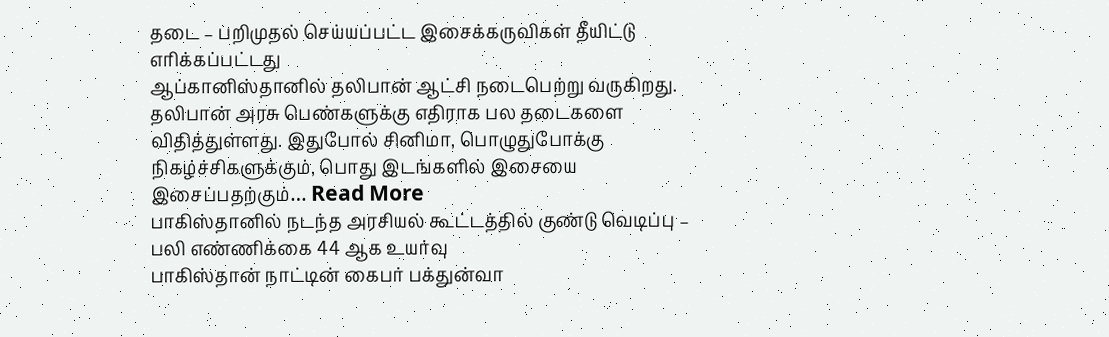தடை – பறிமுதல் செய்யப்பட்ட இசைக்கருவிகள் தீயிட்டு எரிக்கப்பட்டது
ஆப்கானிஸ்தானில் தலிபான் ஆட்சி நடைபெற்று வருகிறது. தலிபான் அரசு பெண்களுக்கு எதிராக பல தடைகளை விதித்துள்ளது. இதுபோல் சினிமா, பொழுதுபோக்கு நிகழ்ச்சிகளுக்கும், பொது இடங்களில் இசையை இசைப்பதற்கும்… Read More
பாகிஸ்தானில் நடந்த அரசியல் கூட்டத்தில் குண்டு வெடிப்பு – பலி எண்ணிக்கை 44 ஆக உயர்வு
பாகிஸ்தான் நாட்டின் கைபர் பக்துன்வா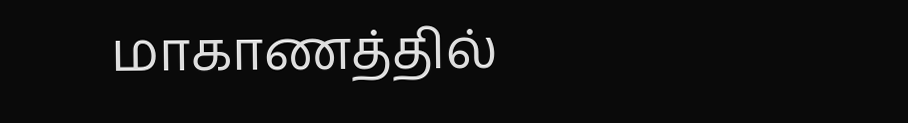மாகாணத்தில்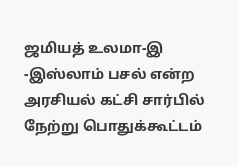ஜமியத் உலமா-இ -இஸ்லாம் பசல் என்ற அரசியல் கட்சி சார்பில் நேற்று பொதுக்கூட்டம்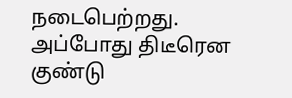நடைபெற்றது. அப்போது திடீரென குண்டு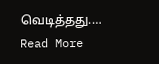வெடித்தது.… Read More